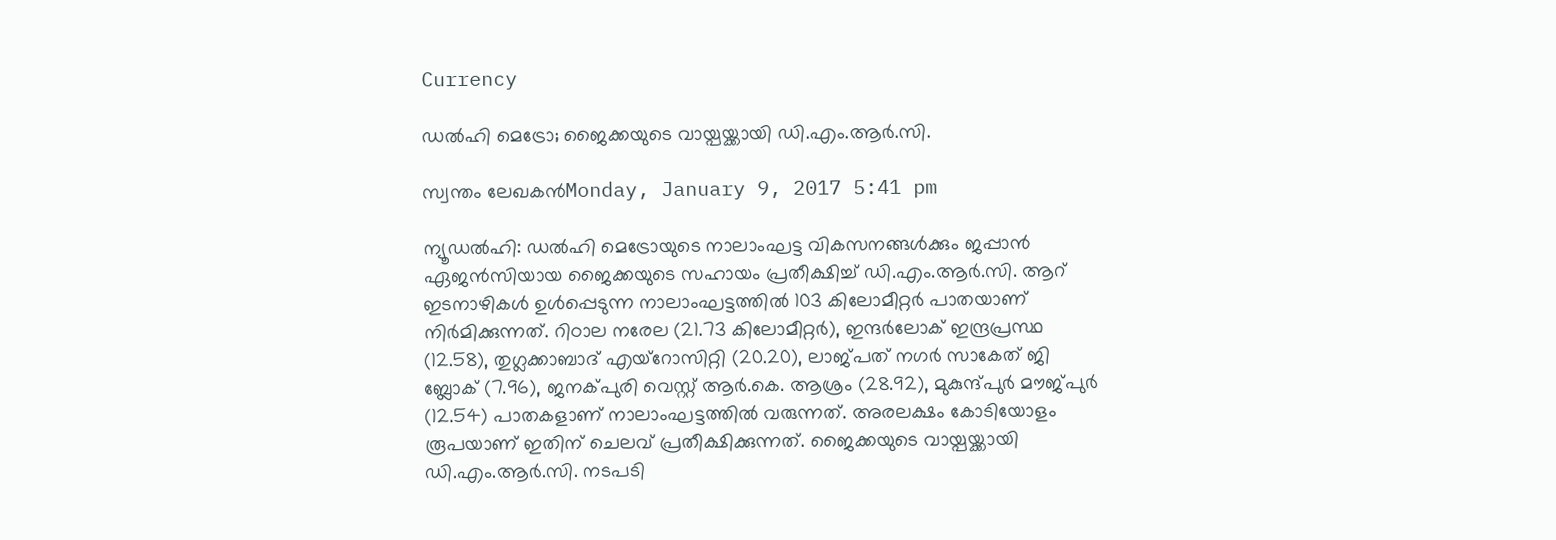Currency

ഡല്‍ഹി മെട്രോ; ജൈക്കയുടെ വായ്പയ്ക്കായി ഡി.എം.ആര്‍.സി.

സ്വന്തം ലേഖകന്‍Monday, January 9, 2017 5:41 pm

ന്യൂഡല്‍ഹി: ഡല്‍ഹി മെട്രോയുടെ നാലാംഘട്ട വികസനങ്ങള്‍ക്കും ജപ്പാന്‍ ഏജന്‍സിയായ ജൈക്കയുടെ സഹായം പ്രതീക്ഷിച്ച് ഡി.എം.ആര്‍.സി. ആറ് ഇടനാഴികള്‍ ഉള്‍പ്പെടുന്ന നാലാംഘട്ടത്തില്‍ 103 കിലോമീറ്റര്‍ പാതയാണ് നിര്‍മിക്കുന്നത്. റിഠാല നരേല (21.73 കിലോമീറ്റര്‍), ഇന്ദര്‍ലോക് ഇന്ദ്രപ്രസ്ഥ (12.58), തുഗ്ലക്കാബാദ് എയ്‌റോസിറ്റി (20.20), ലാജ്പത് നഗര്‍ സാകേത് ജി ബ്ലോക് (7.96), ജനക്പുരി വെസ്റ്റ് ആര്‍.കെ. ആശ്രം (28.92), മുകുന്ദ്പുര്‍ മൗജ്പുര്‍ (12.54) പാതകളാണ് നാലാംഘട്ടത്തില്‍ വരുന്നത്. അരലക്ഷം കോടിയോളം രൂപയാണ് ഇതിന് ചെലവ് പ്രതീക്ഷിക്കുന്നത്. ജൈക്കയുടെ വായ്പയ്ക്കായി ഡി.എം.ആര്‍.സി. നടപടി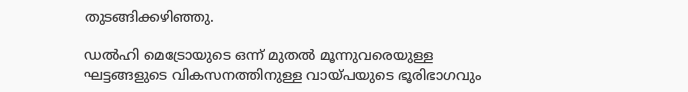തുടങ്ങിക്കഴിഞ്ഞു.

ഡല്‍ഹി മെട്രോയുടെ ഒന്ന് മുതല്‍ മൂന്നുവരെയുള്ള ഘട്ടങ്ങളുടെ വികസനത്തിനുള്ള വായ്പയുടെ ഭൂരിഭാഗവും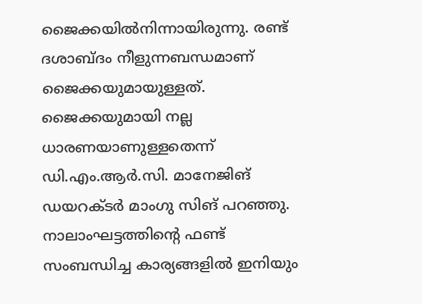ജൈക്കയില്‍നിന്നായിരുന്നു. രണ്ട് ദശാബ്ദം നീളുന്നബന്ധമാണ് ജൈക്കയുമായുള്ളത്. ജൈക്കയുമായി നല്ല ധാരണയാണുള്ളതെന്ന് ഡി.എം.ആര്‍.സി. മാനേജിങ് ഡയറക്ടര്‍ മാംഗു സിങ് പറഞ്ഞു. നാലാംഘട്ടത്തിന്റെ ഫണ്ട് സംബന്ധിച്ച കാര്യങ്ങളില്‍ ഇനിയും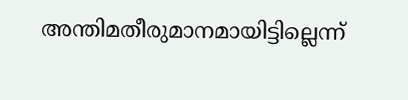അന്തിമതീരുമാനമായിട്ടില്ലെന്ന്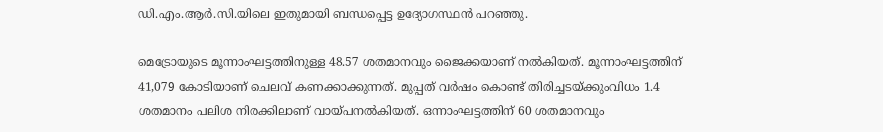ഡി.എം.ആര്‍.സി.യിലെ ഇതുമായി ബന്ധപ്പെട്ട ഉദ്യോഗസ്ഥന്‍ പറഞ്ഞു.

മെട്രോയുടെ മൂന്നാംഘട്ടത്തിനുള്ള 48.57 ശതമാനവും ജൈക്കയാണ് നല്‍കിയത്. മൂന്നാംഘട്ടത്തിന് 41,079 കോടിയാണ് ചെലവ് കണക്കാക്കുന്നത്. മുപ്പത് വര്‍ഷം കൊണ്ട് തിരിച്ചടയ്ക്കുംവിധം 1.4 ശതമാനം പലിശ നിരക്കിലാണ് വായ്പനല്‍കിയത്. ഒന്നാംഘട്ടത്തിന് 60 ശതമാനവും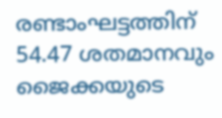രണ്ടാംഘട്ടത്തിന് 54.47 ശതമാനവും ജൈക്കയുടെ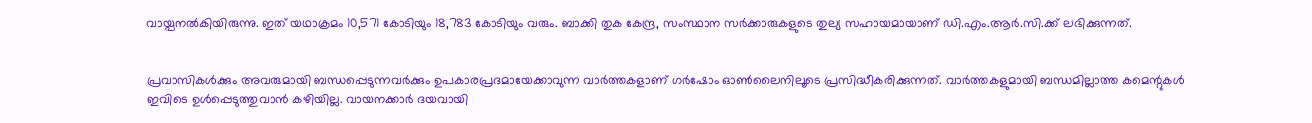വായ്പനല്‍കിയിരുന്നു. ഇത് യഥാക്രമം 10,571 കോടിയും 18,783 കോടിയും വരും. ബാക്കി തുക കേന്ദ്ര, സംസ്ഥാന സര്‍ക്കാരുകളുടെ തുല്യ സഹായമായാണ് ഡി.എം.ആര്‍.സി.ക്ക് ലഭിക്കുന്നത്.


പ്രവാസികൾക്കും അവരുമായി ബന്ധപ്പെടുന്നവർക്കും ഉപകാരപ്രദമായേക്കാവുന്ന വാർത്തകളാണ് ഗർഷോം ഓൺലൈനിലൂടെ പ്രസിദ്ധീകരിക്കുന്നത്. വാർത്തകളുമായി ബന്ധമില്ലാത്ത കമെന്റുകൾ ഇവിടെ ഉൾപ്പെടുത്തുവാൻ കഴിയില്ല. വായനക്കാർ ദയവായി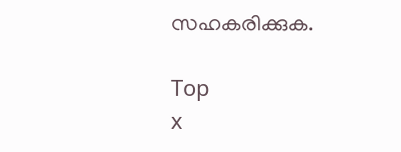സഹകരിക്കുക.

Top
x